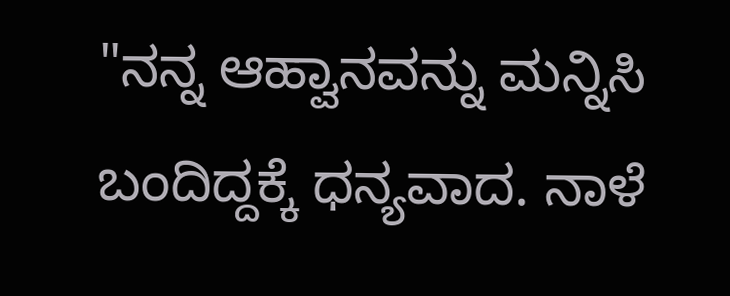"ನನ್ನ ಆಹ್ವಾನವನ್ನು ಮನ್ನಿಸಿ ಬಂದಿದ್ದಕ್ಕೆ ಧನ್ಯವಾದ. ನಾಳೆ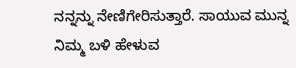ನನ್ನನ್ನು ನೇಣಿಗೇರಿಸುತ್ತಾರೆ. ಸಾಯುವ ಮುನ್ನ ನಿಮ್ಮ ಬಳಿ ಹೇಳುವ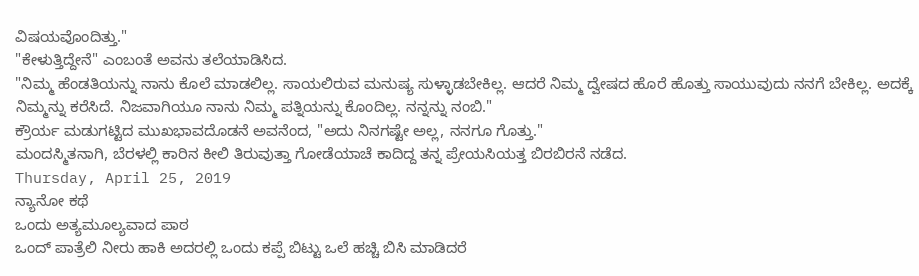ವಿಷಯವೊಂದಿತ್ತು."
"ಕೇಳುತ್ತಿದ್ದೇನೆ" ಎಂಬಂತೆ ಅವನು ತಲೆಯಾಡಿಸಿದ.
"ನಿಮ್ಮ ಹೆಂಡತಿಯನ್ನು ನಾನು ಕೊಲೆ ಮಾಡಲಿಲ್ಲ. ಸಾಯಲಿರುವ ಮನುಷ್ಯ ಸುಳ್ಳಾಡಬೇಕಿಲ್ಲ. ಆದರೆ ನಿಮ್ಮ ದ್ವೇಷದ ಹೊರೆ ಹೊತ್ತು ಸಾಯುವುದು ನನಗೆ ಬೇಕಿಲ್ಲ. ಅದಕ್ಕೆ ನಿಮ್ಮನ್ನು ಕರೆಸಿದೆ. ನಿಜವಾಗಿಯೂ ನಾನು ನಿಮ್ಮ ಪತ್ನಿಯನ್ನು ಕೊಂದಿಲ್ಲ. ನನ್ನನ್ನು ನಂಬಿ."
ಕ್ರೌರ್ಯ ಮಡುಗಟ್ಟಿದ ಮುಖಭಾವದೊಡನೆ ಅವನೆಂದ, "ಅದು ನಿನಗಷ್ಟೇ ಅಲ್ಲ, ನನಗೂ ಗೊತ್ತು."
ಮಂದಸ್ಮಿತನಾಗಿ, ಬೆರಳಲ್ಲಿ ಕಾರಿನ ಕೀಲಿ ತಿರುವುತ್ತಾ ಗೋಡೆಯಾಚೆ ಕಾದಿದ್ದ ತನ್ನ ಪ್ರೇಯಸಿಯತ್ತ ಬಿರಬಿರನೆ ನಡೆದ.
Thursday, April 25, 2019
ನ್ಯಾನೋ ಕಥೆ
ಒಂದು ಅತ್ಯಮೂಲ್ಯವಾದ ಪಾಠ
ಒಂದ್ ಪಾತ್ರೆಲಿ ನೀರು ಹಾಕಿ ಅದರಲ್ಲಿ ಒಂದು ಕಪ್ಪೆ ಬಿಟ್ಟು ಒಲೆ ಹಚ್ಚಿ ಬಿಸಿ ಮಾಡಿದರೆ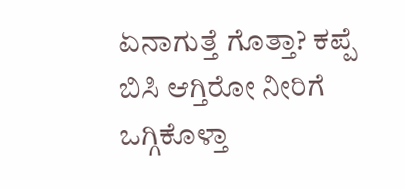ಏನಾಗುತ್ತೆ ಗೊತ್ತಾ? ಕಪ್ಪೆ ಬಿಸಿ ಆಗ್ತಿರೋ ನೀರಿಗೆ ಒಗ್ಗಿಕೊಳ್ತಾ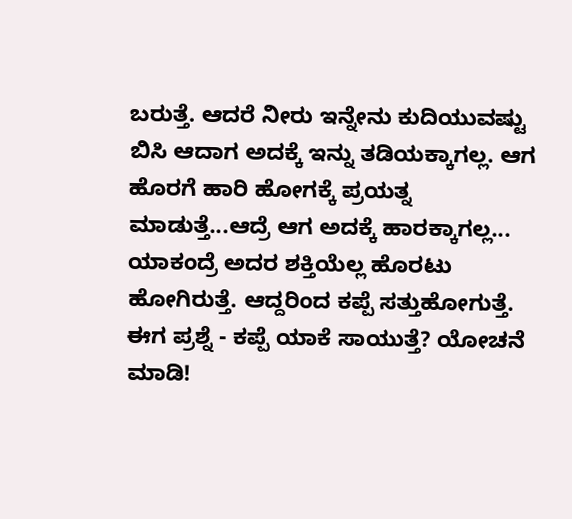ಬರುತ್ತೆ. ಆದರೆ ನೀರು ಇನ್ನೇನು ಕುದಿಯುವಷ್ಟು ಬಿಸಿ ಆದಾಗ ಅದಕ್ಕೆ ಇನ್ನು ತಡಿಯಕ್ಕಾಗಲ್ಲ. ಆಗ ಹೊರಗೆ ಹಾರಿ ಹೋಗಕ್ಕೆ ಪ್ರಯತ್ನ ಮಾಡುತ್ತೆ...ಆದ್ರೆ ಆಗ ಅದಕ್ಕೆ ಹಾರಕ್ಕಾಗಲ್ಲ... ಯಾಕಂದ್ರೆ ಅದರ ಶಕ್ತಿಯೆಲ್ಲ ಹೊರಟು ಹೋಗಿರುತ್ತೆ. ಆದ್ದರಿಂದ ಕಪ್ಪೆ ಸತ್ತುಹೋಗುತ್ತೆ.
ಈಗ ಪ್ರಶ್ನೆ - ಕಪ್ಪೆ ಯಾಕೆ ಸಾಯುತ್ತೆ? ಯೋಚನೆ ಮಾಡಿ!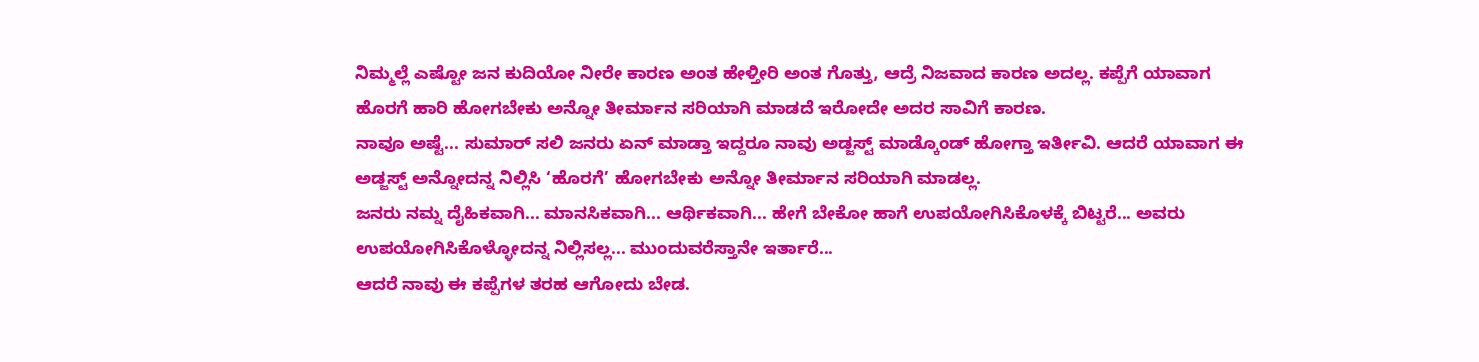ನಿಮ್ಮಲ್ಲೆ ಎಷ್ಟೋ ಜನ ಕುದಿಯೋ ನೀರೇ ಕಾರಣ ಅಂತ ಹೇಳ್ತೀರಿ ಅಂತ ಗೊತ್ತು, ಆದ್ರೆ ನಿಜವಾದ ಕಾರಣ ಅದಲ್ಲ. ಕಪ್ಪೆಗೆ ಯಾವಾಗ ಹೊರಗೆ ಹಾರಿ ಹೋಗಬೇಕು ಅನ್ನೋ ತೀರ್ಮಾನ ಸರಿಯಾಗಿ ಮಾಡದೆ ಇರೋದೇ ಅದರ ಸಾವಿಗೆ ಕಾರಣ.
ನಾವೂ ಅಷ್ಟೆ... ಸುಮಾರ್ ಸಲಿ ಜನರು ಏನ್ ಮಾಡ್ತಾ ಇದ್ದರೂ ನಾವು ಅಡ್ಜಸ್ಟ್ ಮಾಡ್ಕೊಂಡ್ ಹೋಗ್ತಾ ಇರ್ತೀವಿ. ಆದರೆ ಯಾವಾಗ ಈ ಅಡ್ಜಸ್ಟ್ ಅನ್ನೋದನ್ನ ನಿಲ್ಲಿಸಿ ‘ಹೊರಗೆ’ ಹೋಗಬೇಕು ಅನ್ನೋ ತೀರ್ಮಾನ ಸರಿಯಾಗಿ ಮಾಡಲ್ಲ.
ಜನರು ನಮ್ನ ದೈಹಿಕವಾಗಿ... ಮಾನಸಿಕವಾಗಿ... ಆರ್ಥಿಕವಾಗಿ... ಹೇಗೆ ಬೇಕೋ ಹಾಗೆ ಉಪಯೋಗಿಸಿಕೊಳಕ್ಕೆ ಬಿಟ್ಟರೆ... ಅವರು ಉಪಯೋಗಿಸಿಕೊಳ್ಳೋದನ್ನ ನಿಲ್ಲಿಸಲ್ಲ... ಮುಂದುವರೆಸ್ತಾನೇ ಇರ್ತಾರೆ...
ಆದರೆ ನಾವು ಈ ಕಪ್ಪೆಗಳ ತರಹ ಆಗೋದು ಬೇಡ.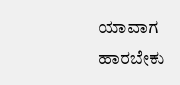ಯಾವಾಗ ಹಾರಬೇಕು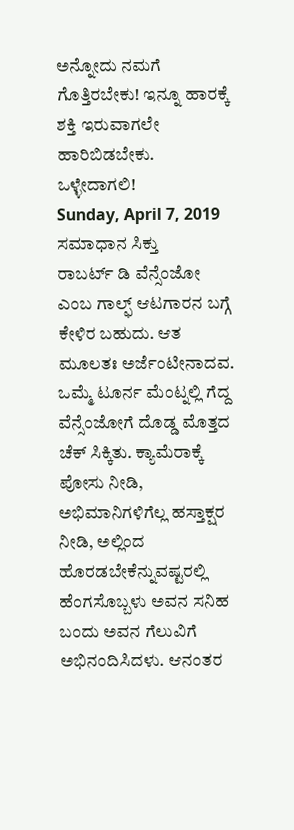ಅನ್ನೋದು ನಮಗೆ ಗೊತ್ತಿರಬೇಕು! ಇನ್ನೂ ಹಾರಕ್ಕೆ ಶಕ್ತಿ ಇರುವಾಗಲೇ ಹಾರಿಬಿಡಬೇಕು.
ಒಳ್ಳೇದಾಗಲಿ!
Sunday, April 7, 2019
ಸಮಾಧಾನ ಸಿಕ್ತು
ರಾಬರ್ಟ್ ಡಿ ವೆನ್ಸೆಂಜೋ ಎಂಬ ಗಾಲ್ಫ್ ಆಟಗಾರನ ಬಗ್ಗೆ ಕೇಳಿರ ಬಹುದು. ಆತ ಮೂಲತಃ ಅರ್ಜೆಂಟೀನಾದವ. ಒಮ್ಮೆ ಟೂರ್ನ ಮೆಂಟ್ನಲ್ಲಿ ಗೆದ್ದ ವೆನ್ಸೆಂಜೋಗೆ ದೊಡ್ಡ ಮೊತ್ತದ ಚೆಕ್ ಸಿಕ್ಕಿತು. ಕ್ಯಾಮೆರಾಕ್ಕೆ ಪೋಸು ನೀಡಿ, ಅಭಿಮಾನಿಗಳಿಗೆಲ್ಲ ಹಸ್ತಾಕ್ಷರ ನೀಡಿ, ಅಲ್ಲಿಂದ ಹೊರಡಬೇಕೆನ್ನುವಷ್ಟರಲ್ಲಿ ಹೆಂಗಸೊಬ್ಬಳು ಅವನ ಸನಿಹ ಬಂದು ಅವನ ಗೆಲುವಿಗೆ ಅಭಿನಂದಿಸಿದಳು. ಆನಂತರ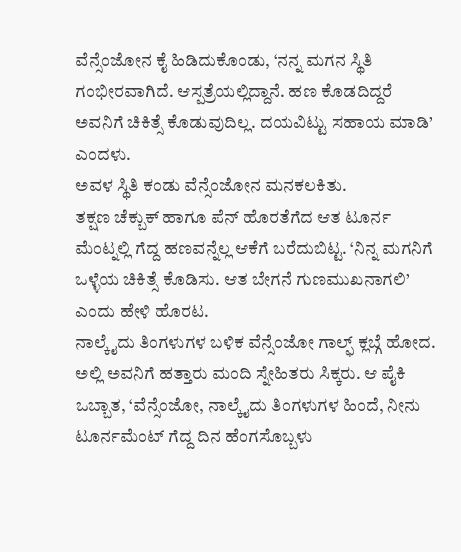ವೆನ್ಸೆಂಜೋನ ಕೈ ಹಿಡಿದುಕೊಂಡು, ‘ನನ್ನ ಮಗನ ಸ್ಥಿತಿ ಗಂಭೀರವಾಗಿದೆ. ಆಸ್ಪತ್ರೆಯಲ್ಲಿದ್ದಾನೆ. ಹಣ ಕೊಡದಿದ್ದರೆ ಅವನಿಗೆ ಚಿಕಿತ್ಸೆ ಕೊಡುವುದಿಲ್ಲ. ದಯವಿಟ್ಟು ಸಹಾಯ ಮಾಡಿ’ ಎಂದಳು.
ಅವಳ ಸ್ಥಿತಿ ಕಂಡು ವೆನ್ಸೆಂಜೋನ ಮನಕಲಕಿತು.
ತಕ್ಷಣ ಚೆಕ್ಬುಕ್ ಹಾಗೂ ಪೆನ್ ಹೊರತೆಗೆದ ಆತ ಟೂರ್ನ ಮೆಂಟ್ನಲ್ಲಿ ಗೆದ್ದ ಹಣವನ್ನೆಲ್ಲ ಆಕೆಗೆ ಬರೆದುಬಿಟ್ಟ. ‘ನಿನ್ನ ಮಗನಿಗೆ ಒಳ್ಳೆಯ ಚಿಕಿತ್ಸೆ ಕೊಡಿಸು. ಆತ ಬೇಗನೆ ಗುಣಮುಖನಾಗಲಿ’ ಎಂದು ಹೇಳಿ ಹೊರಟ.
ನಾಲ್ಕೈದು ತಿಂಗಳುಗಳ ಬಳಿಕ ವೆನ್ಸೆಂಜೋ ಗಾಲ್ಫ್ ಕ್ಲಬ್ಗೆ ಹೋದ. ಅಲ್ಲಿ ಅವನಿಗೆ ಹತ್ತಾರು ಮಂದಿ ಸ್ನೇಹಿತರು ಸಿಕ್ಕರು. ಆ ಪೈಕಿ ಒಬ್ಬಾತ, ‘ವೆನ್ಸೆಂಜೋ, ನಾಲ್ಕೈದು ತಿಂಗಳುಗಳ ಹಿಂದೆ, ನೀನು ಟೂರ್ನಮೆಂಟ್ ಗೆದ್ದ ದಿನ ಹೆಂಗಸೊಬ್ಬಳು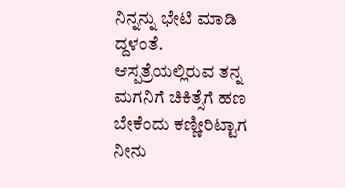ನಿನ್ನನ್ನು ಭೇಟಿ ಮಾಡಿ ದ್ದಳಂತೆ. ಆಸ್ಪತ್ರೆಯಲ್ಲಿರುವ ತನ್ನ ಮಗನಿಗೆ ಚಿಕಿತ್ಸೆಗೆ ಹಣ ಬೇಕೆಂದು ಕಣ್ಣೀರಿಟ್ಟಾಗ ನೀನು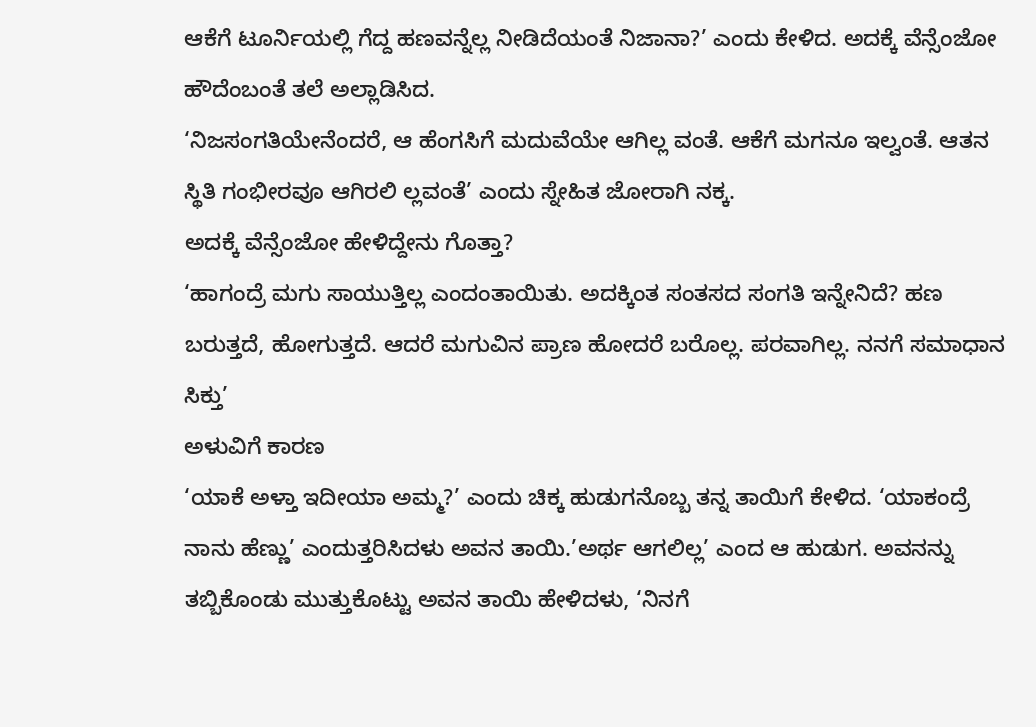ಆಕೆಗೆ ಟೂರ್ನಿಯಲ್ಲಿ ಗೆದ್ದ ಹಣವನ್ನೆಲ್ಲ ನೀಡಿದೆಯಂತೆ ನಿಜಾನಾ?’ ಎಂದು ಕೇಳಿದ. ಅದಕ್ಕೆ ವೆನ್ಸೆಂಜೋ ಹೌದೆಂಬಂತೆ ತಲೆ ಅಲ್ಲಾಡಿಸಿದ.
‘ನಿಜಸಂಗತಿಯೇನೆಂದರೆ, ಆ ಹೆಂಗಸಿಗೆ ಮದುವೆಯೇ ಆಗಿಲ್ಲ ವಂತೆ. ಆಕೆಗೆ ಮಗನೂ ಇಲ್ವಂತೆ. ಆತನ ಸ್ಥಿತಿ ಗಂಭೀರವೂ ಆಗಿರಲಿ ಲ್ಲವಂತೆ’ ಎಂದು ಸ್ನೇಹಿತ ಜೋರಾಗಿ ನಕ್ಕ.
ಅದಕ್ಕೆ ವೆನ್ಸೆಂಜೋ ಹೇಳಿದ್ದೇನು ಗೊತ್ತಾ?
‘ಹಾಗಂದ್ರೆ ಮಗು ಸಾಯುತ್ತಿಲ್ಲ ಎಂದಂತಾಯಿತು. ಅದಕ್ಕಿಂತ ಸಂತಸದ ಸಂಗತಿ ಇನ್ನೇನಿದೆ? ಹಣ ಬರುತ್ತದೆ, ಹೋಗುತ್ತದೆ. ಆದರೆ ಮಗುವಿನ ಪ್ರಾಣ ಹೋದರೆ ಬರೊಲ್ಲ. ಪರವಾಗಿಲ್ಲ. ನನಗೆ ಸಮಾಧಾನ ಸಿಕ್ತು’
ಅಳುವಿಗೆ ಕಾರಣ
‘ಯಾಕೆ ಅಳ್ತಾ ಇದೀಯಾ ಅಮ್ಮ?’ ಎಂದು ಚಿಕ್ಕ ಹುಡುಗನೊಬ್ಬ ತನ್ನ ತಾಯಿಗೆ ಕೇಳಿದ. ‘ಯಾಕಂದ್ರೆ ನಾನು ಹೆಣ್ಣು’ ಎಂದುತ್ತರಿಸಿದಳು ಅವನ ತಾಯಿ.’ಅರ್ಥ ಆಗಲಿಲ್ಲ’ ಎಂದ ಆ ಹುಡುಗ. ಅವನನ್ನು ತಬ್ಬಿಕೊಂಡು ಮುತ್ತುಕೊಟ್ಟು ಅವನ ತಾಯಿ ಹೇಳಿದಳು, ‘ನಿನಗೆ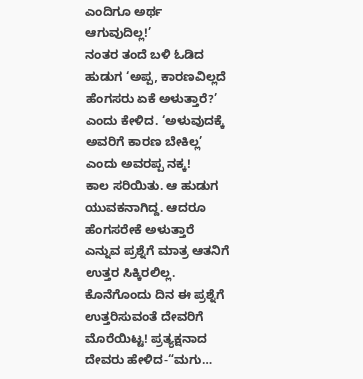ಎಂದಿಗೂ ಅರ್ಥ ಆಗುವುದಿಲ್ಲ!’
ನಂತರ ತಂದೆ ಬಳಿ ಓಡಿದ ಹುಡುಗ ‘ಅಪ್ಪ, ಕಾರಣವಿಲ್ಲದೆ ಹೆಂಗಸರು ಏಕೆ ಅಳುತ್ತಾರೆ?’ ಎಂದು ಕೇಳಿದ. ‘ಅಳುವುದಕ್ಕೆ ಅವರಿಗೆ ಕಾರಣ ಬೇಕಿಲ್ಲ’ ಎಂದು ಅವರಪ್ಪ ನಕ್ಕ!
ಕಾಲ ಸರಿಯಿತು. ಆ ಹುಡುಗ ಯುವಕನಾಗಿದ್ದ. ಆದರೂ ಹೆಂಗಸರೇಕೆ ಅಳುತ್ತಾರೆ ಎನ್ನುವ ಪ್ರಶ್ನೆಗೆ ಮಾತ್ರ ಆತನಿಗೆ ಉತ್ತರ ಸಿಕ್ಕಿರಲಿಲ್ಲ. ಕೊನೆಗೊಂದು ದಿನ ಈ ಪ್ರಶ್ನೆಗೆ ಉತ್ತರಿಸುವಂತೆ ದೇವರಿಗೆ ಮೊರೆಯಿಟ್ಟ! ಪ್ರತ್ಯಕ್ಷನಾದ ದೇವರು ಹೇಳಿದ-“ಮಗು…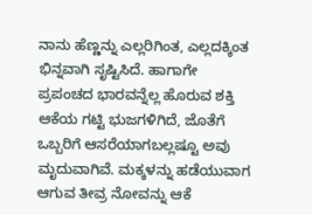ನಾನು ಹೆಣ್ಣನ್ನು ಎಲ್ಲರಿಗಿಂತ, ಎಲ್ಲದಕ್ಕಿಂತ ಭಿನ್ನವಾಗಿ ಸೃಷ್ಟಿಸಿದೆ. ಹಾಗಾಗೇ ಪ್ರಪಂಚದ ಭಾರವನ್ನೆಲ್ಲ ಹೊರುವ ಶಕ್ತಿ ಆಕೆಯ ಗಟ್ಟಿ ಭುಜಗಳಿಗಿದೆ, ಜೊತೆಗೆ ಒಬ್ಬರಿಗೆ ಆಸರೆಯಾಗಬಲ್ಲಷ್ಟೂ ಅವು ಮೃದುವಾಗಿವೆ. ಮಕ್ಕಳನ್ನು ಹಡೆಯುವಾಗ ಆಗುವ ತೀವ್ರ ನೋವನ್ನು ಆಕೆ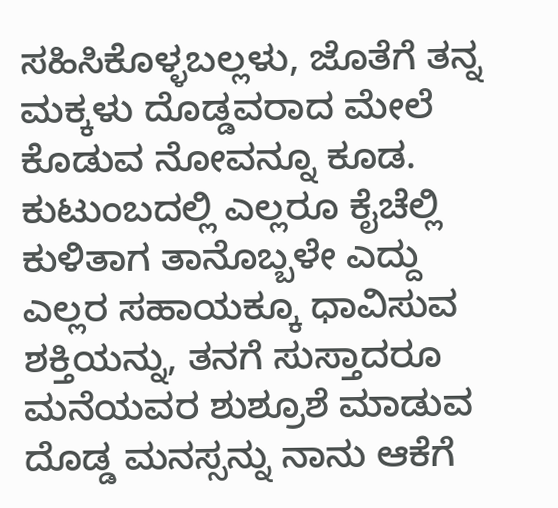ಸಹಿಸಿಕೊಳ್ಳಬಲ್ಲಳು, ಜೊತೆಗೆ ತನ್ನ ಮಕ್ಕಳು ದೊಡ್ಡವರಾದ ಮೇಲೆ ಕೊಡುವ ನೋವನ್ನೂ ಕೂಡ. ಕುಟುಂಬದಲ್ಲಿ ಎಲ್ಲರೂ ಕೈಚೆಲ್ಲಿ ಕುಳಿತಾಗ ತಾನೊಬ್ಬಳೇ ಎದ್ದು ಎಲ್ಲರ ಸಹಾಯಕ್ಕೂ ಧಾವಿಸುವ ಶಕ್ತಿಯನ್ನು, ತನಗೆ ಸುಸ್ತಾದರೂ ಮನೆಯವರ ಶುಶ್ರೂಶೆ ಮಾಡುವ ದೊಡ್ಡ ಮನಸ್ಸನ್ನು ನಾನು ಆಕೆಗೆ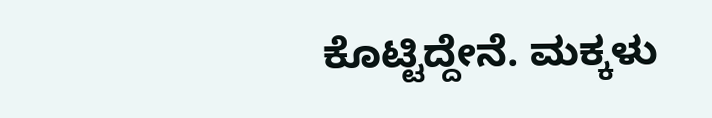ಕೊಟ್ಟಿದ್ದೇನೆ. ಮಕ್ಕಳು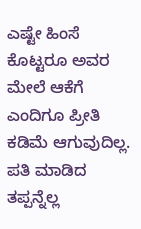ಎಷ್ಟೇ ಹಿಂಸೆ ಕೊಟ್ಟರೂ ಅವರ ಮೇಲೆ ಆಕೆಗೆ ಎಂದಿಗೂ ಪ್ರೀತಿ ಕಡಿಮೆ ಆಗುವುದಿಲ್ಲ. ಪತಿ ಮಾಡಿದ ತಪ್ಪನ್ನೆಲ್ಲ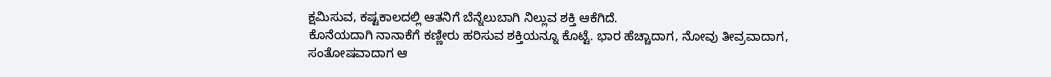ಕ್ಷಮಿಸುವ, ಕಷ್ಟಕಾಲದಲ್ಲಿ ಆತನಿಗೆ ಬೆನ್ನೆಲುಬಾಗಿ ನಿಲ್ಲುವ ಶಕ್ತಿ ಆಕೆಗಿದೆ.
ಕೊನೆಯದಾಗಿ ನಾನಾಕೆಗೆ ಕಣ್ಣೀರು ಹರಿಸುವ ಶಕ್ತಿಯನ್ನೂ ಕೊಟ್ಟೆ. ಭಾರ ಹೆಚ್ಚಾದಾಗ, ನೋವು ತೀವ್ರವಾದಾಗ, ಸಂತೋಷವಾದಾಗ ಆ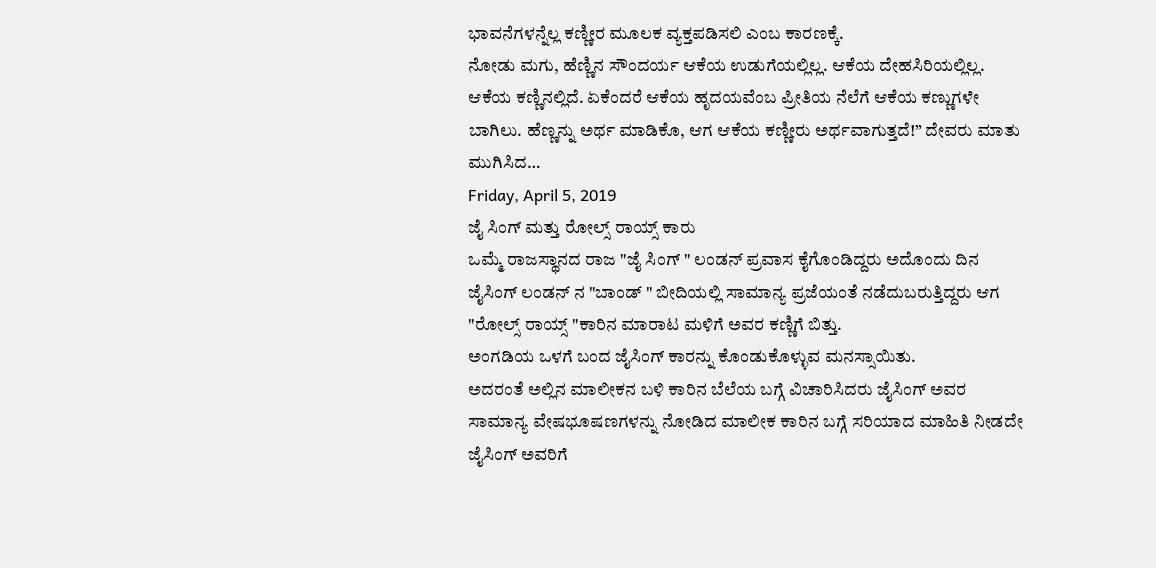ಭಾವನೆಗಳನ್ನೆಲ್ಲ ಕಣ್ಣೀರ ಮೂಲಕ ವ್ಯಕ್ತಪಡಿಸಲಿ ಎಂಬ ಕಾರಣಕ್ಕೆ.
ನೋಡು ಮಗು, ಹೆಣ್ಣಿನ ಸೌಂದರ್ಯ ಆಕೆಯ ಉಡುಗೆಯಲ್ಲಿಲ್ಲ. ಆಕೆಯ ದೇಹಸಿರಿಯಲ್ಲಿಲ್ಲ. ಆಕೆಯ ಕಣ್ಣಿನಲ್ಲಿದೆ. ಏಕೆಂದರೆ ಆಕೆಯ ಹೃದಯವೆಂಬ ಪ್ರೀತಿಯ ನೆಲೆಗೆ ಆಕೆಯ ಕಣ್ಣುಗಳೇ ಬಾಗಿಲು. ಹೆಣ್ಣನ್ನು ಅರ್ಥ ಮಾಡಿಕೊ, ಆಗ ಆಕೆಯ ಕಣ್ಣೀರು ಅರ್ಥವಾಗುತ್ತದೆ!” ದೇವರು ಮಾತು ಮುಗಿಸಿದ…
Friday, April 5, 2019
ಜೈ ಸಿಂಗ್ ಮತ್ತು ರೋಲ್ಸ್ ರಾಯ್ಸ್ ಕಾರು
ಒಮ್ಮೆ ರಾಜಸ್ಥಾನದ ರಾಜ "ಜೈ ಸಿಂಗ್ " ಲಂಡನ್ ಪ್ರವಾಸ ಕೈಗೊಂಡಿದ್ದರು ಅದೊಂದು ದಿನ ಜೈಸಿಂಗ್ ಲಂಡನ್ ನ "ಬಾಂಡ್ " ಬೀದಿಯಲ್ಲಿ ಸಾಮಾನ್ಯ ಪ್ರಜೆಯಂತೆ ನಡೆದುಬರುತ್ತಿದ್ದರು ಆಗ "ರೋಲ್ಸ್ ರಾಯ್ಸ್ "ಕಾರಿನ ಮಾರಾಟ ಮಳಿಗೆ ಅವರ ಕಣ್ಣಿಗೆ ಬಿತ್ತು.
ಅಂಗಡಿಯ ಒಳಗೆ ಬಂದ ಜೈಸಿಂಗ್ ಕಾರನ್ನು ಕೊಂಡುಕೊಳ್ಳುವ ಮನಸ್ಸಾಯಿತು.
ಅದರಂತೆ ಅಲ್ಲಿನ ಮಾಲೀಕನ ಬಳಿ ಕಾರಿನ ಬೆಲೆಯ ಬಗ್ಗೆ ವಿಚಾರಿಸಿದರು ಜೈಸಿಂಗ್ ಅವರ ಸಾಮಾನ್ಯ ವೇಷಭೂಷಣಗಳನ್ನು ನೋಡಿದ ಮಾಲೀಕ ಕಾರಿನ ಬಗ್ಗೆ ಸರಿಯಾದ ಮಾಹಿತಿ ನೀಡದೇ ಜೈಸಿಂಗ್ ಅವರಿಗೆ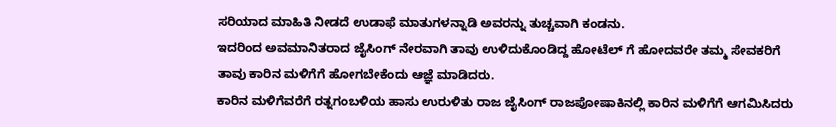ಸರಿಯಾದ ಮಾಹಿತಿ ನೀಡದೆ ಉಡಾಫೆ ಮಾತುಗಳನ್ನಾಡಿ ಅವರನ್ನು ತುಚ್ಚವಾಗಿ ಕಂಡನು.
ಇದರಿಂದ ಅವಮಾನಿತರಾದ ಜೈಸಿಂಗ್ ನೇರವಾಗಿ ತಾವು ಉಳಿದುಕೊಂಡಿದ್ದ ಹೋಟೆಲ್ ಗೆ ಹೋದವರೇ ತಮ್ಮ ಸೇವಕರಿಗೆ ತಾವು ಕಾರಿನ ಮಳಿಗೆಗೆ ಹೋಗಬೇಕೆಂದು ಆಜ್ಞೆ ಮಾಡಿದರು.
ಕಾರಿನ ಮಳಿಗೆವರೆಗೆ ರತ್ನಗಂಬಳಿಯ ಹಾಸು ಉರುಳಿತು ರಾಜ ಜೈಸಿಂಗ್ ರಾಜಪೋಷಾಕಿನಲ್ಲಿ ಕಾರಿನ ಮಳಿಗೆಗೆ ಆಗಮಿಸಿದರು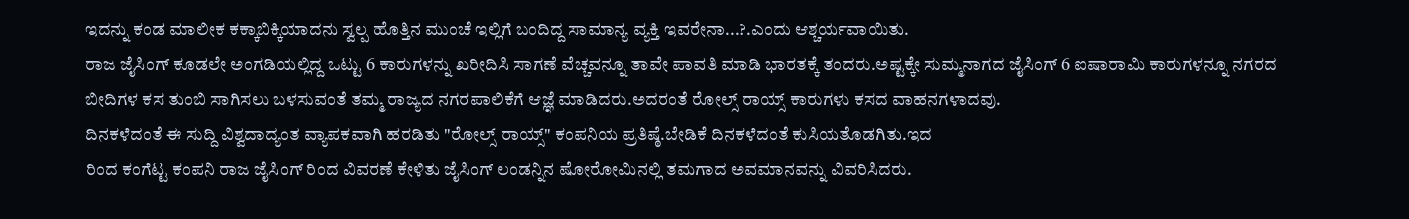ಇದನ್ನು ಕಂಡ ಮಾಲೀಕ ಕಕ್ಕಾಬಿಕ್ಕಿಯಾದನು ಸ್ವಲ್ಪ ಹೊತ್ತಿನ ಮುಂಚೆ ಇಲ್ಲಿಗೆ ಬಂದಿದ್ದ ಸಾಮಾನ್ಯ ವ್ಯಕ್ತಿ ಇವರೇನಾ...?.ಎಂದು ಆಶ್ಚರ್ಯವಾಯಿತು.
ರಾಜ ಜೈಸಿಂಗ್ ಕೂಡಲೇ ಅಂಗಡಿಯಲ್ಲಿದ್ದ ಒಟ್ಟು 6 ಕಾರುಗಳನ್ನು ಖರೀದಿಸಿ ಸಾಗಣೆ ವೆಚ್ಚವನ್ನೂ ತಾವೇ ಪಾವತಿ ಮಾಡಿ ಭಾರತಕ್ಕೆ ತಂದರು.ಅಷ್ಟಕ್ಕೇ ಸುಮ್ಮನಾಗದ ಜೈಸಿಂಗ್ 6 ಐಷಾರಾಮಿ ಕಾರುಗಳನ್ನೂ ನಗರದ ಬೀದಿಗಳ ಕಸ ತುಂಬಿ ಸಾಗಿಸಲು ಬಳಸುವಂತೆ ತಮ್ಮ ರಾಜ್ಯದ ನಗರಪಾಲಿಕೆಗೆ ಆಜ್ಞೆ ಮಾಡಿದರು.ಅದರಂತೆ ರೋಲ್ಸ್ ರಾಯ್ಸ್ ಕಾರುಗಳು ಕಸದ ವಾಹನಗಳಾದವು.
ದಿನಕಳೆದಂತೆ ಈ ಸುದ್ದಿ ವಿಶ್ವದಾದ್ಯಂತ ವ್ಯಾಪಕವಾಗಿ ಹರಡಿತು "ರೋಲ್ಸ್ ರಾಯ್ಸ್" ಕಂಪನಿಯ ಪ್ರತಿಷ್ಠೆ.ಬೇಡಿಕೆ ದಿನಕಳೆದಂತೆ ಕುಸಿಯತೊಡಗಿತು.ಇದ
ರಿಂದ ಕಂಗೆಟ್ಟ ಕಂಪನಿ ರಾಜ ಜೈಸಿಂಗ್ ರಿಂದ ವಿವರಣೆ ಕೇಳಿತು ಜೈಸಿಂಗ್ ಲಂಡನ್ನಿನ ಷೋರೋಮಿನಲ್ಲಿ ತಮಗಾದ ಅವಮಾನವನ್ನು ವಿವರಿಸಿದರು.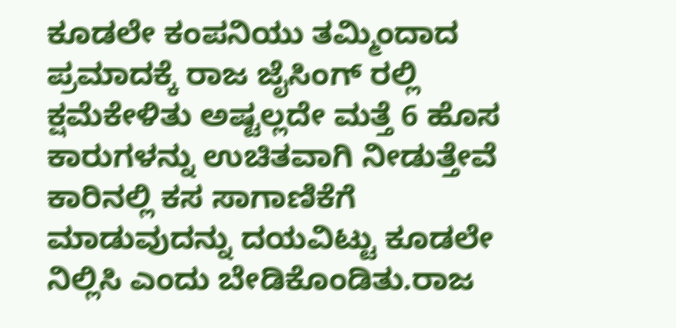ಕೂಡಲೇ ಕಂಪನಿಯು ತಮ್ಮಿಂದಾದ ಪ್ರಮಾದಕ್ಕೆ ರಾಜ ಜೈಸಿಂಗ್ ರಲ್ಲಿ ಕ್ಷಮೆಕೇಳಿತು ಅಷ್ಟಲ್ಲದೇ ಮತ್ತೆ 6 ಹೊಸ ಕಾರುಗಳನ್ನು ಉಚಿತವಾಗಿ ನೀಡುತ್ತೇವೆ ಕಾರಿನಲ್ಲಿ ಕಸ ಸಾಗಾಣಿಕೆಗೆ ಮಾಡುವುದನ್ನು ದಯವಿಟ್ಟು ಕೂಡಲೇ ನಿಲ್ಲಿಸಿ ಎಂದು ಬೇಡಿಕೊಂಡಿತು.ರಾಜ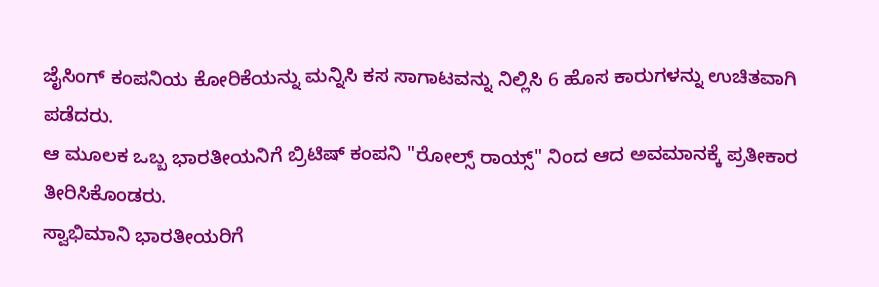ಜೈಸಿಂಗ್ ಕಂಪನಿಯ ಕೋರಿಕೆಯನ್ನು ಮನ್ನಿಸಿ ಕಸ ಸಾಗಾಟವನ್ನು ನಿಲ್ಲಿಸಿ 6 ಹೊಸ ಕಾರುಗಳನ್ನು ಉಚಿತವಾಗಿ ಪಡೆದರು.
ಆ ಮೂಲಕ ಒಬ್ಬ ಭಾರತೀಯನಿಗೆ ಬ್ರಿಟಿಷ್ ಕಂಪನಿ "ರೋಲ್ಸ್ ರಾಯ್ಸ್" ನಿಂದ ಆದ ಅವಮಾನಕ್ಕೆ ಪ್ರತೀಕಾರ ತೀರಿಸಿಕೊಂಡರು.
ಸ್ವಾಭಿಮಾನಿ ಭಾರತೀಯರಿಗೆ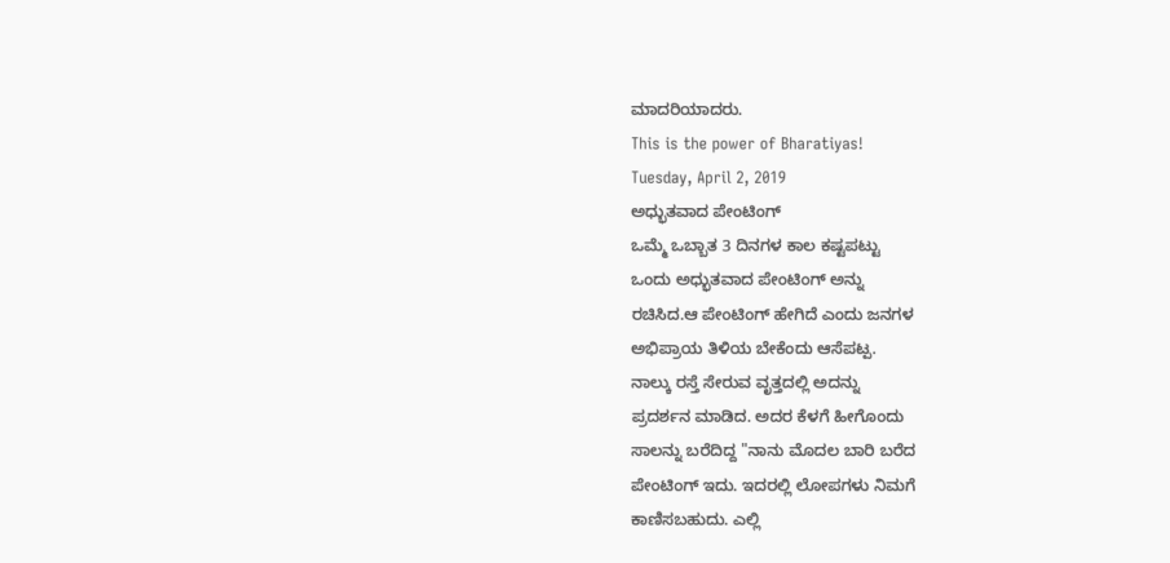ಮಾದರಿಯಾದರು.
This is the power of Bharatiyas!
Tuesday, April 2, 2019
ಅಧ್ಭುತವಾದ ಪೇಂಟಿಂಗ್
ಒಮ್ಮೆ ಒಬ್ಬಾತ 3 ದಿನಗಳ ಕಾಲ ಕಷ್ಟಪಟ್ಟು
ಒಂದು ಅಧ್ಭುತವಾದ ಪೇಂಟಿಂಗ್ ಅನ್ನು
ರಚಿಸಿದ.ಆ ಪೇಂಟಿಂಗ್ ಹೇಗಿದೆ ಎಂದು ಜನಗಳ
ಅಭಿಪ್ರಾಯ ತಿಳಿಯ ಬೇಕೆಂದು ಆಸೆಪಟ್ಪ.
ನಾಲ್ಕು ರಸ್ತೆ ಸೇರುವ ವೃತ್ತದಲ್ಲಿ ಅದನ್ನು
ಪ್ರದರ್ಶನ ಮಾಡಿದ. ಅದರ ಕೆಳಗೆ ಹೀಗೊಂದು
ಸಾಲನ್ನು ಬರೆದಿದ್ದ "ನಾನು ಮೊದಲ ಬಾರಿ ಬರೆದ
ಪೇಂಟಿಂಗ್ ಇದು. ಇದರಲ್ಲಿ ಲೋಪಗಳು ನಿಮಗೆ
ಕಾಣಿಸಬಹುದು. ಎಲ್ಲಿ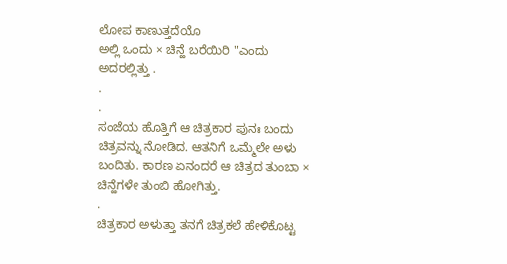ಲೋಪ ಕಾಣುತ್ತದೆಯೊ
ಅಲ್ಲಿ ಒಂದು × ಚಿನ್ಹೆ ಬರೆಯಿರಿ "ಎಂದು
ಅದರಲ್ಲಿತ್ತು .
.
.
ಸಂಜೆಯ ಹೊತ್ತಿಗೆ ಆ ಚಿತ್ರಕಾರ ಪುನಃ ಬಂದು
ಚಿತ್ರವನ್ನು ನೋಡಿದ. ಆತನಿಗೆ ಒಮ್ಮೆಲೇ ಅಳು
ಬಂದಿತು. ಕಾರಣ ಏನಂದರೆ ಆ ಚಿತ್ರದ ತುಂಬಾ ×
ಚಿನ್ಹೆಗಳೇ ತುಂಬಿ ಹೋಗಿತ್ತು.
.
ಚಿತ್ರಕಾರ ಅಳುತ್ತಾ ತನಗೆ ಚಿತ್ರಕಲೆ ಹೇಳಿಕೊಟ್ಟ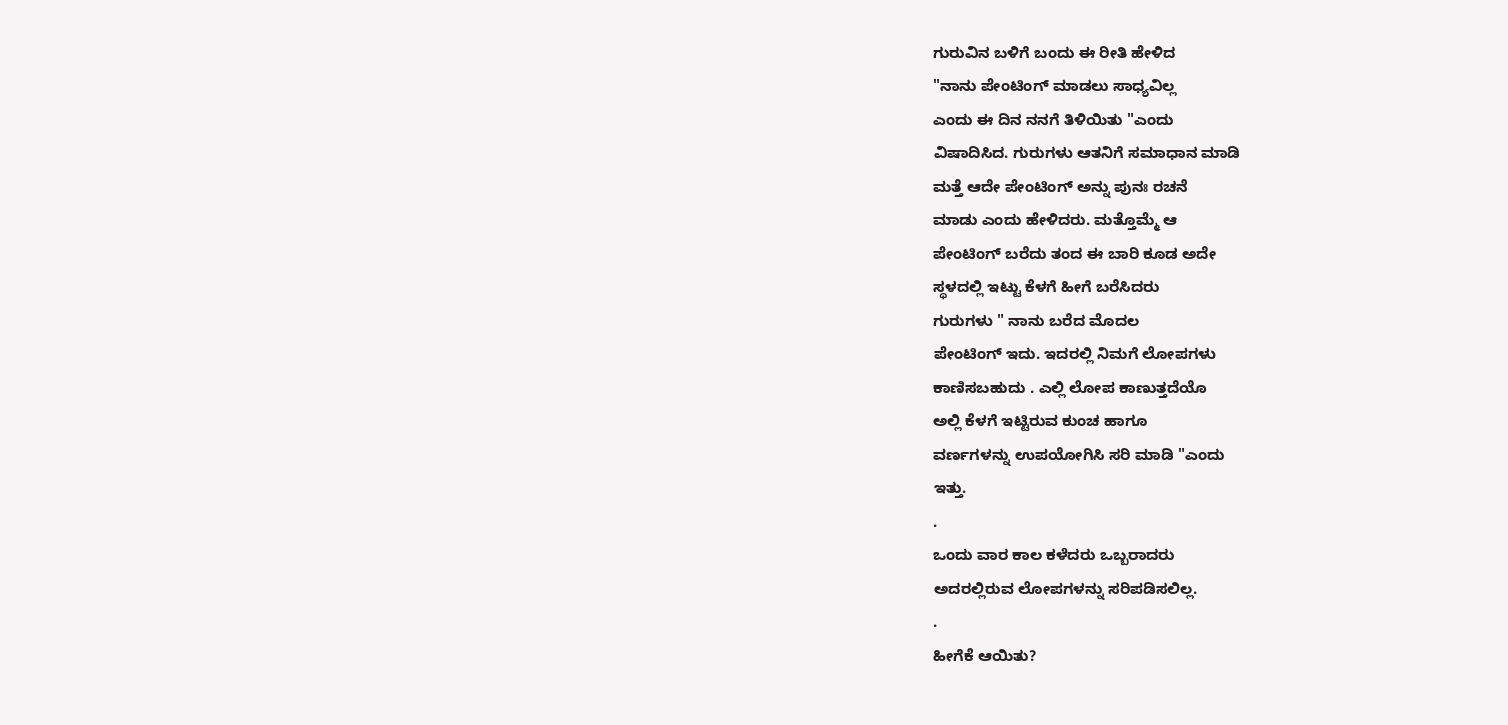ಗುರುವಿನ ಬಳಿಗೆ ಬಂದು ಈ ರೀತಿ ಹೇಳಿದ
"ನಾನು ಪೇಂಟಿಂಗ್ ಮಾಡಲು ಸಾಧ್ಯವಿಲ್ಲ
ಎಂದು ಈ ದಿನ ನನಗೆ ತಿಳಿಯಿತು "ಎಂದು
ವಿಷಾದಿಸಿದ. ಗುರುಗಳು ಆತನಿಗೆ ಸಮಾಧಾನ ಮಾಡಿ
ಮತ್ತೆ ಆದೇ ಪೇಂಟಿಂಗ್ ಅನ್ನು ಪುನಃ ರಚನೆ
ಮಾಡು ಎಂದು ಹೇಳಿದರು. ಮತ್ತೊಮ್ಮೆ ಆ
ಪೇಂಟಿಂಗ್ ಬರೆದು ತಂದ ಈ ಬಾರಿ ಕೂಡ ಅದೇ
ಸ್ಥಳದಲ್ಲಿ ಇಟ್ಟು ಕೆಳಗೆ ಹೀಗೆ ಬರೆಸಿದರು
ಗುರುಗಳು " ನಾನು ಬರೆದ ಮೊದಲ
ಪೇಂಟಿಂಗ್ ಇದು. ಇದರಲ್ಲಿ ನಿಮಗೆ ಲೋಪಗಳು
ಕಾಣಿಸಬಹುದು . ಎಲ್ಲಿ ಲೋಪ ಕಾಣುತ್ತದೆಯೊ
ಅಲ್ಲಿ ಕೆಳಗೆ ಇಟ್ಟಿರುವ ಕುಂಚ ಹಾಗೂ
ವರ್ಣಗಳನ್ನು ಉಪಯೋಗಿಸಿ ಸರಿ ಮಾಡಿ "ಎಂದು
ಇತ್ತು.
.
ಒಂದು ವಾರ ಕಾಲ ಕಳೆದರು ಒಬ್ಬರಾದರು
ಅದರಲ್ಲಿರುವ ಲೋಪಗಳನ್ನು ಸರಿಪಡಿಸಲಿಲ್ಲ.
.
ಹೀಗೆಕೆ ಆಯಿತು?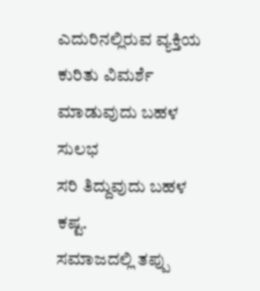ಎದುರಿನಲ್ಲಿರುವ ವ್ಯಕ್ತಿಯ ಕುರಿತು ವಿಮರ್ಶೆ
ಮಾಡುವುದು ಬಹಳ ಸುಲಭ
ಸರಿ ತಿದ್ದುವುದು ಬಹಳ ಕಷ್ಟ.
ಸಮಾಜದಲ್ಲಿ ತಪ್ಪು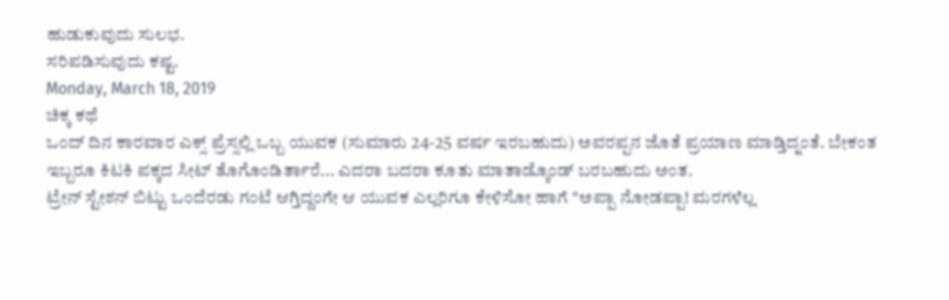ಹುಡುಕುವುದು ಸುಲಭ.
ಸರಿಪಡಿಸುವುದು ಕಷ್ಟ.
Monday, March 18, 2019
ಚಿಕ್ಕ ಕಥೆ
ಒಂದ್ ದಿನ ಕಾರವಾರ ಎಕ್ಸ್ ಪ್ರೆಸ್ಸಲ್ಲಿ ಒಬ್ಬ ಯುವಕ (ಸುಮಾರು 24-25 ವರ್ಷ ಇರಬಹುದು) ಅವರಪ್ಪನ ಜೊತೆ ಪ್ರಯಾಣ ಮಾಡ್ತಿದ್ನಂತೆ. ಬೇಕಂತ ಇಬ್ಬರೂ ಕಿಟಕಿ ಪಕ್ಕದ ಸೀಟ್ ತೊಗೊಂಡಿರ್ತಾರೆ... ಎದರಾ ಬದರಾ ಕೂತು ಮಾತಾಡ್ಕೊಂಡ್ ಬರಬಹುದು ಅಂತ.
ಟ್ರೇನ್ ಸ್ಟೇಶನ್ ಬಿಟ್ಟು ಒಂದೆರಡು ಗಂಟೆ ಆಗ್ತಿದ್ದಂಗೇ ಆ ಯುವಕ ಎಲ್ಲರಿಗೂ ಕೇಳಿಸೋ ಹಾಗೆ "ಅಪ್ಪಾ ನೋಡಪ್ಪಾ! ಮರಗಳೆಲ್ಲ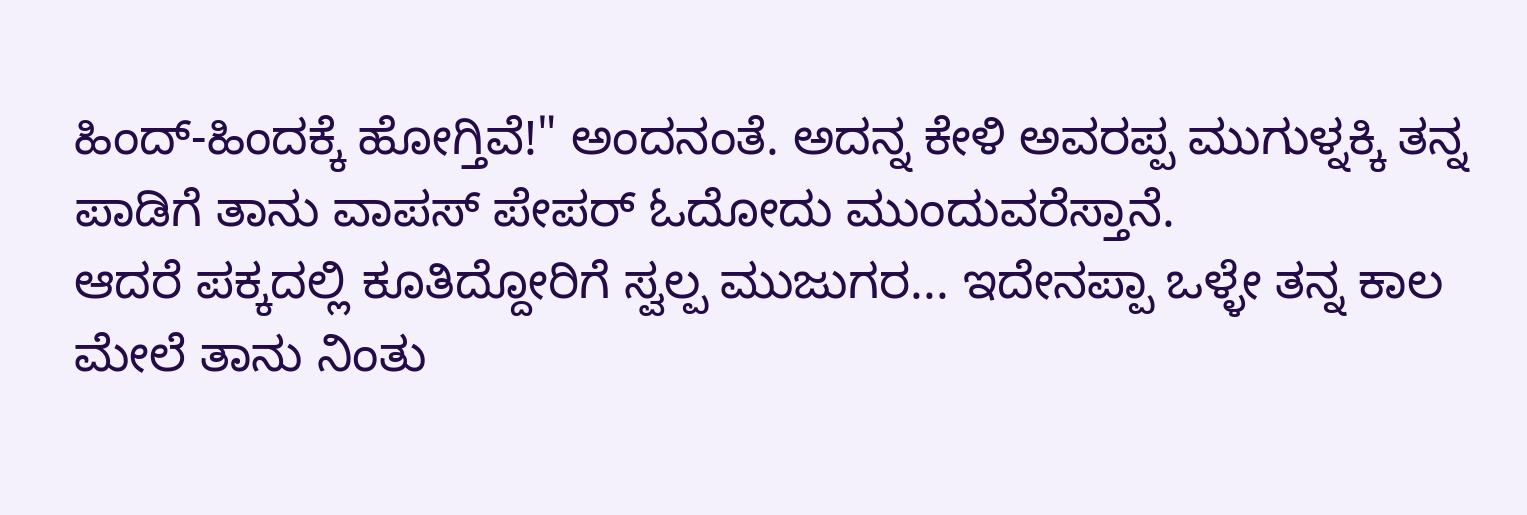ಹಿಂದ್-ಹಿಂದಕ್ಕೆ ಹೋಗ್ತಿವೆ!" ಅಂದನಂತೆ. ಅದನ್ನ ಕೇಳಿ ಅವರಪ್ಪ ಮುಗುಳ್ನಕ್ಕಿ ತನ್ನ ಪಾಡಿಗೆ ತಾನು ವಾಪಸ್ ಪೇಪರ್ ಓದೋದು ಮುಂದುವರೆಸ್ತಾನೆ.
ಆದರೆ ಪಕ್ಕದಲ್ಲಿ ಕೂತಿದ್ದೋರಿಗೆ ಸ್ವಲ್ಪ ಮುಜುಗರ... ಇದೇನಪ್ಪಾ ಒಳ್ಳೇ ತನ್ನ ಕಾಲ ಮೇಲೆ ತಾನು ನಿಂತು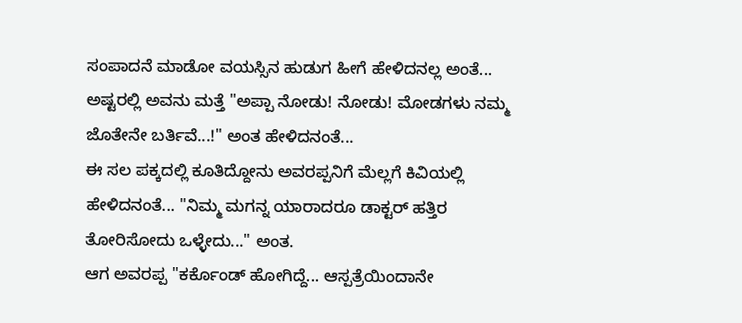ಸಂಪಾದನೆ ಮಾಡೋ ವಯಸ್ಸಿನ ಹುಡುಗ ಹೀಗೆ ಹೇಳಿದನಲ್ಲ ಅಂತೆ...
ಅಷ್ಟರಲ್ಲಿ ಅವನು ಮತ್ತೆ "ಅಪ್ಪಾ ನೋಡು! ನೋಡು! ಮೋಡಗಳು ನಮ್ಮ ಜೊತೇನೇ ಬರ್ತಿವೆ...!" ಅಂತ ಹೇಳಿದನಂತೆ...
ಈ ಸಲ ಪಕ್ಕದಲ್ಲಿ ಕೂತಿದ್ದೋನು ಅವರಪ್ಪನಿಗೆ ಮೆಲ್ಲಗೆ ಕಿವಿಯಲ್ಲಿ ಹೇಳಿದನಂತೆ... "ನಿಮ್ಮ ಮಗನ್ನ ಯಾರಾದರೂ ಡಾಕ್ಟರ್ ಹತ್ತಿರ ತೋರಿಸೋದು ಒಳ್ಳೇದು..." ಅಂತ.
ಆಗ ಅವರಪ್ಪ "ಕರ್ಕೊಂಡ್ ಹೋಗಿದ್ದೆ... ಆಸ್ಪತ್ರೆಯಿಂದಾನೇ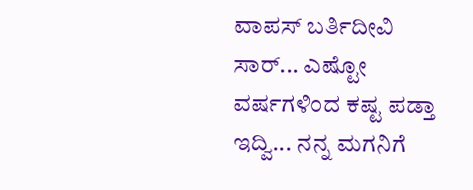ವಾಪಸ್ ಬರ್ತಿದೀವಿ ಸಾರ್... ಎಷ್ಟೋ ವರ್ಷಗಳಿಂದ ಕಷ್ಟ ಪಡ್ತಾ ಇದ್ವಿ... ನನ್ನ ಮಗನಿಗೆ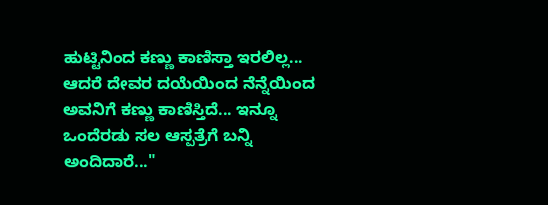ಹುಟ್ಟಿನಿಂದ ಕಣ್ಣು ಕಾಣಿಸ್ತಾ ಇರಲಿಲ್ಲ... ಆದರೆ ದೇವರ ದಯೆಯಿಂದ ನೆನ್ನೆಯಿಂದ ಅವನಿಗೆ ಕಣ್ಣು ಕಾಣಿಸ್ತಿದೆ... ಇನ್ನೂ ಒಂದೆರಡು ಸಲ ಆಸ್ಪತ್ರೆಗೆ ಬನ್ನಿ ಅಂದಿದಾರೆ..."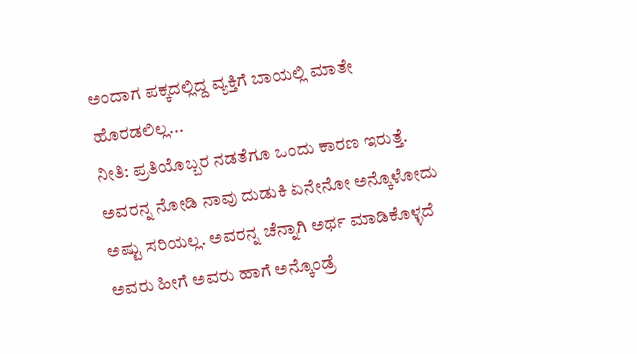ಅಂದಾಗ ಪಕ್ಕದಲ್ಲಿದ್ದ ವ್ಯಕ್ತಿಗೆ ಬಾಯಲ್ಲಿ ಮಾತೇ ಹೊರಡಲಿಲ್ಲ...
ನೀತಿ: ಪ್ರತಿಯೊಬ್ಬರ ನಡತೆಗೂ ಒಂದು ಕಾರಣ ಇರುತ್ತೆ. ಅವರನ್ನ ನೋಡಿ ನಾವು ದುಡುಕಿ ಏನೇನೋ ಅನ್ಕೊಳೋದು ಅಷ್ಟು ಸರಿಯಲ್ಲ. ಅವರನ್ನ ಚೆನ್ನಾಗಿ ಅರ್ಥ ಮಾಡಿಕೊಳ್ಳದೆ ಅವರು ಹೀಗೆ ಅವರು ಹಾಗೆ ಅನ್ಕೊಂಡ್ರೆ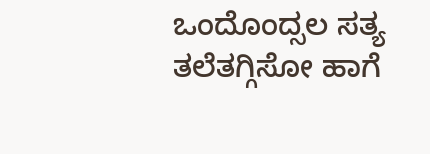ಒಂದೊಂದ್ಸಲ ಸತ್ಯ ತಲೆತಗ್ಗಿಸೋ ಹಾಗೆ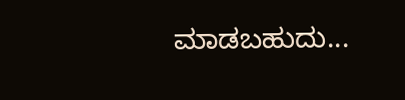ಮಾಡಬಹುದು...